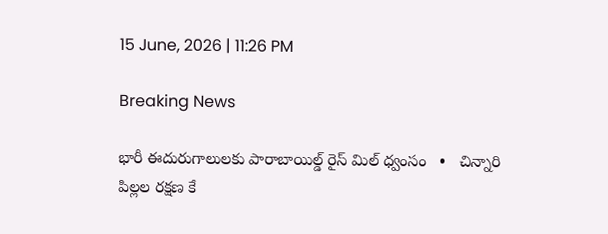15 June, 2026 | 11:26 PM

Breaking News

భారీ ఈదురుగాలులకు పారాబాయిల్డ్ రైస్ మిల్ ధ్వంసం   •   చిన్నారి పిల్లల రక్షణ కే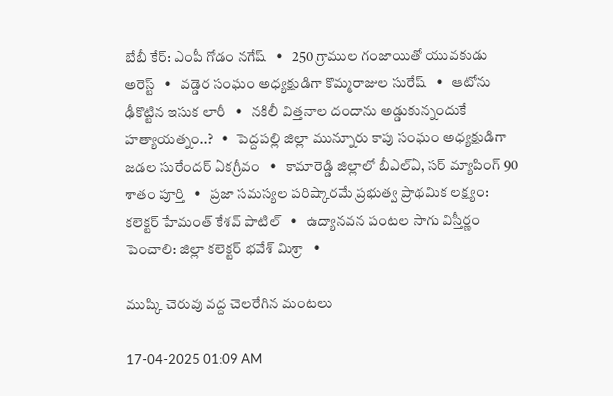బేబీ కేర్: ఎంపీ గోడం నగేష్   •   250 గ్రాముల గంజాయితో యువకుడు అరెస్ట్   •   వడ్డెర సంఘం అధ్యక్షుడిగా కొమ్మరాజుల సురేష్   •   ఆటోను ఢీకొట్టిన ఇసుక లారీ   •   నకిలీ విత్తనాల దందాను అడ్డుకున్నందుకే హత్యాయత్నం..?   •   పెద్దపల్లి జిల్లా మున్నూరు కాపు సంఘం అధ్యక్షుడిగా జడల సురేందర్ ఏకగ్రీవం   •   కామారెడ్డి జిల్లాలో బీఎల్ఏ, సర్ మ్యాపింగ్ 90 శాతం పూర్తి   •   ప్రజా సమస్యల పరిష్కారమే ప్రభుత్వ ప్రాథమిక లక్ష్యం: కలెక్టర్ హేమంత్ కేశవ్ పాటిల్   •   ఉద్యానవన పంటల సాగు విస్తీర్ణం పెంచాలి: జిల్లా కలెక్టర్ భవేశ్ మిశ్రా   •

ముష్కి చెరువు వద్ద చెలరేగిన మంటలు

17-04-2025 01:09 AM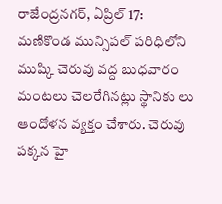రాజేంద్రనగర్, ఏప్రిల్ 17: మణికొండ మున్సిపల్ పరిధిలోని ముష్కి చెరువు వద్ద బుధవారం మంటలు చెలరేగినట్లు స్థానికు లు ఆందోళన వ్యక్తం చేశారు. చెరువు పక్కన హై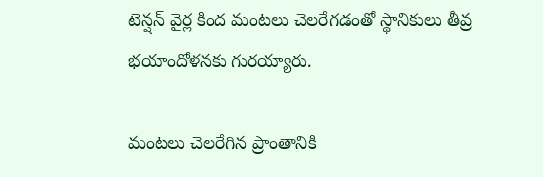టెన్షన్ వైర్ల కింద మంటలు చెలరేగడంతో స్థానికులు తీవ్ర భయాందోళనకు గురయ్యారు.

మంటలు చెలరేగిన ప్రాంతానికి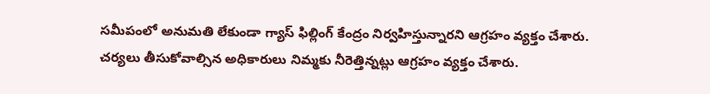సమీపంలో అనుమతి లేకుండా గ్యాస్ ఫిల్లింగ్ కేంద్రం నిర్వహిస్తున్నారని ఆగ్రహం వ్యక్తం చేశారు. చర్యలు తీసుకోవాల్సిన అధికారులు నిమ్మకు నీరెత్తిన్నట్లు ఆగ్రహం వ్యక్తం చేశారు.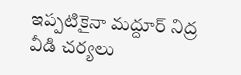ఇప్పటికైనా మద్దూర్ నిద్ర వీడి చర్యలు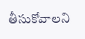తీసుకోవాలని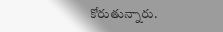కోరుతున్నారు.